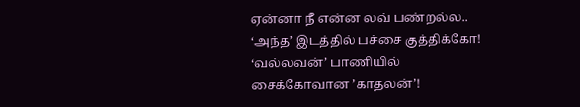ஏன்னா நீ என்ன லவ் பண்றல்ல.. ‘அந்த’ இடத்தில் பச்சை குத்திக்கோ! ‘வல்லவன்’ பாணியில் சைக்கோவான ’காதலன்’!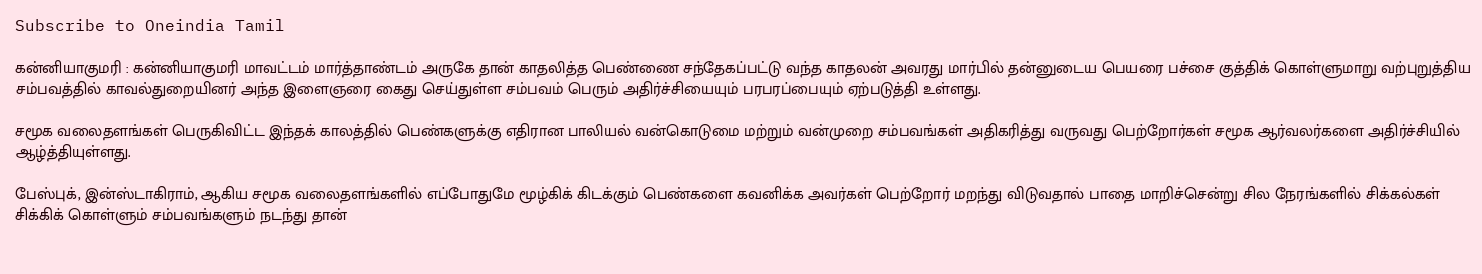Subscribe to Oneindia Tamil

கன்னியாகுமரி : கன்னியாகுமரி மாவட்டம் மார்த்தாண்டம் அருகே தான் காதலித்த பெண்ணை சந்தேகப்பட்டு வந்த காதலன் அவரது மார்பில் தன்னுடைய பெயரை பச்சை குத்திக் கொள்ளுமாறு வற்புறுத்திய சம்பவத்தில் காவல்துறையினர் அந்த இளைஞரை கைது செய்துள்ள சம்பவம் பெரும் அதிர்ச்சியையும் பரபரப்பையும் ஏற்படுத்தி உள்ளது.

சமூக வலைதளங்கள் பெருகிவிட்ட இந்தக் காலத்தில் பெண்களுக்கு எதிரான பாலியல் வன்கொடுமை மற்றும் வன்முறை சம்பவங்கள் அதிகரித்து வருவது பெற்றோர்கள் சமூக ஆர்வலர்களை அதிர்ச்சியில் ஆழ்த்தியுள்ளது.

பேஸ்புக், இன்ஸ்டாகிராம், ஆகிய சமூக வலைதளங்களில் எப்போதுமே மூழ்கிக் கிடக்கும் பெண்களை கவனிக்க அவர்கள் பெற்றோர் மறந்து விடுவதால் பாதை மாறிச்சென்று சில நேரங்களில் சிக்கல்கள் சிக்கிக் கொள்ளும் சம்பவங்களும் நடந்து தான்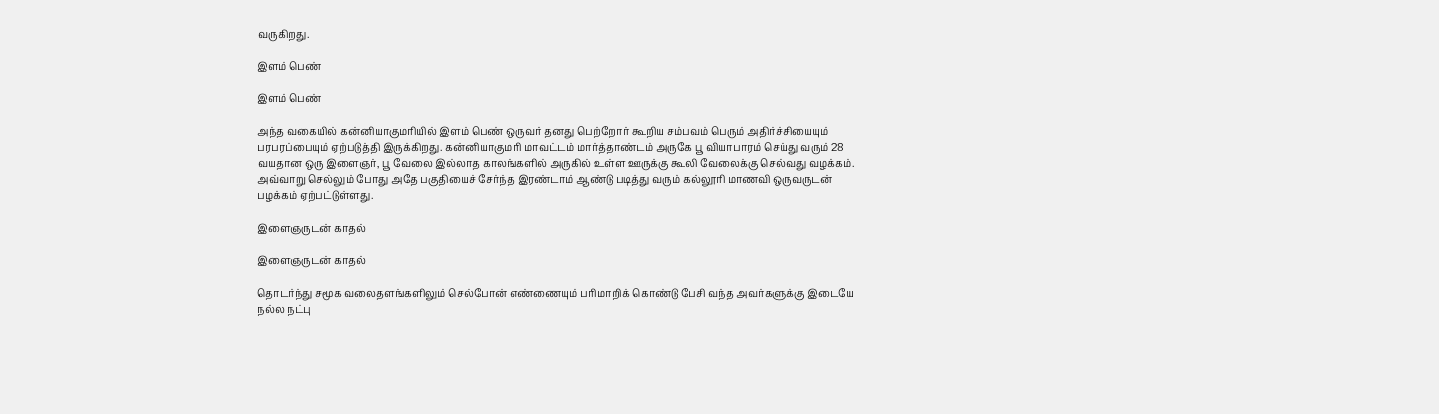வருகிறது.

இளம் பெண்

இளம் பெண்

அந்த வகையில் கன்னியாகுமரியில் இளம் பெண் ஒருவர் தனது பெற்றோர் கூறிய சம்பவம் பெரும் அதிர்ச்சியையும் பரபரப்பையும் ஏற்படுத்தி இருக்கிறது. கன்னியாகுமரி மாவட்டம் மார்த்தாண்டம் அருகே பூ வியாபாரம் செய்து வரும் 28 வயதான ஒரு இளைஞர், பூ வேலை இல்லாத காலங்களில் அருகில் உள்ள ஊருக்கு கூலி வேலைக்கு செல்வது வழக்கம். அவ்வாறு செல்லும் போது அதே பகுதியைச் சேர்ந்த இரண்டாம் ஆண்டு படித்து வரும் கல்லூரி மாணவி ஒருவருடன் பழக்கம் ஏற்பட்டுள்ளது.

இளைஞருடன் காதல்

இளைஞருடன் காதல்

தொடர்ந்து சமூக வலைதளங்களிலும் செல்போன் எண்ணையும் பரிமாறிக் கொண்டு பேசி வந்த அவர்களுக்கு இடையே நல்ல நட்பு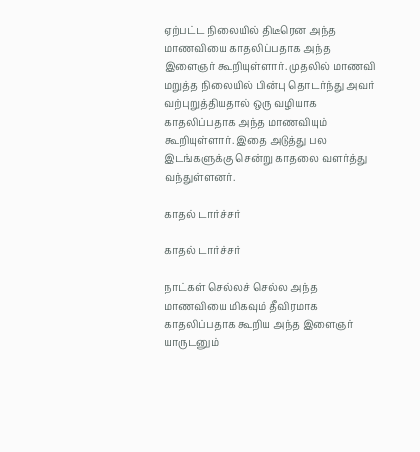ஏற்பட்ட நிலையில் திடீரென அந்த மாணவியை காதலிப்பதாக அந்த இளைஞர் கூறியுள்ளார். முதலில் மாணவி மறுத்த நிலையில் பின்பு தொடர்ந்து அவர் வற்புறுத்தியதால் ஒரு வழியாக காதலிப்பதாக அந்த மாணவியும் கூறியுள்ளார். இதை அடுத்து பல இடங்களுக்கு சென்று காதலை வளர்த்து வந்துள்ளனர்.

காதல் டார்ச்சர்

காதல் டார்ச்சர்

நாட்கள் செல்லச் செல்ல அந்த மாணவியை மிகவும் தீவிரமாக காதலிப்பதாக கூறிய அந்த இளைஞர் யாருடனும்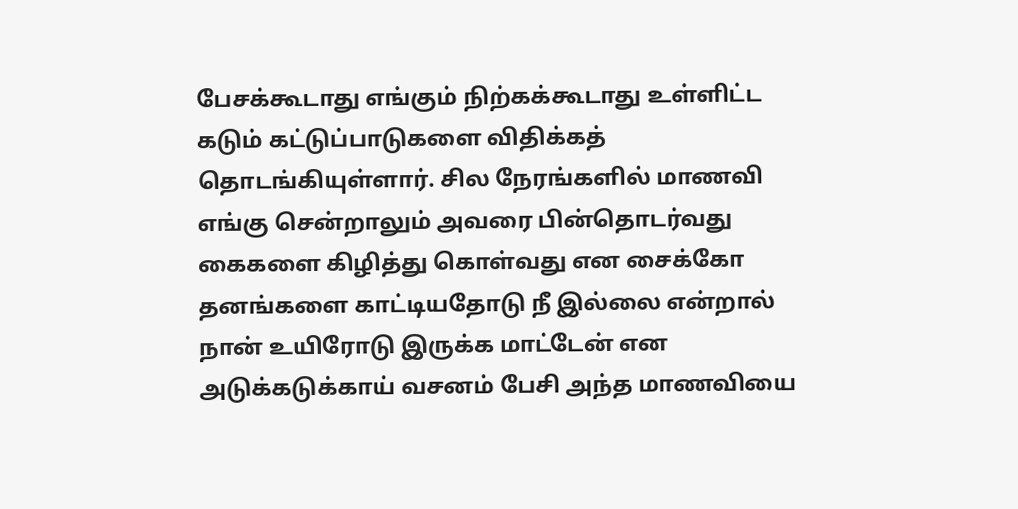பேசக்கூடாது எங்கும் நிற்கக்கூடாது உள்ளிட்ட கடும் கட்டுப்பாடுகளை விதிக்கத் தொடங்கியுள்ளார். சில நேரங்களில் மாணவி எங்கு சென்றாலும் அவரை பின்தொடர்வது கைகளை கிழித்து கொள்வது என சைக்கோ தனங்களை காட்டியதோடு நீ இல்லை என்றால் நான் உயிரோடு இருக்க மாட்டேன் என அடுக்கடுக்காய் வசனம் பேசி அந்த மாணவியை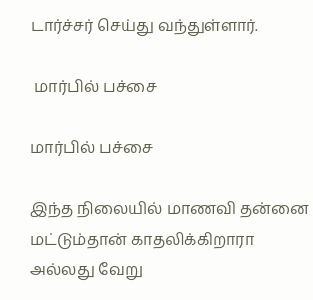டார்ச்சர் செய்து வந்துள்ளார்.

 மார்பில் பச்சை

மார்பில் பச்சை

இந்த நிலையில் மாணவி தன்னை மட்டும்தான் காதலிக்கிறாரா அல்லது வேறு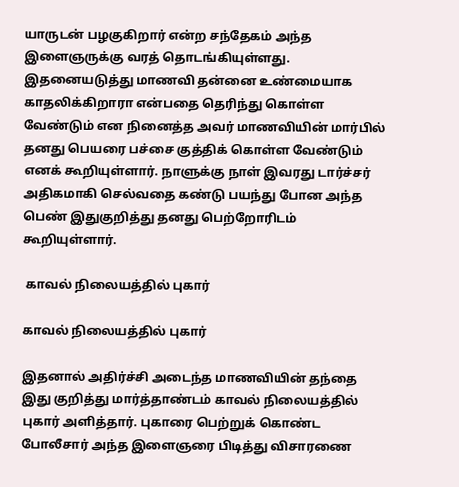யாருடன் பழகுகிறார் என்ற சந்தேகம் அந்த இளைஞருக்கு வரத் தொடங்கியுள்ளது. இதனையடுத்து மாணவி தன்னை உண்மையாக காதலிக்கிறாரா என்பதை தெரிந்து கொள்ள வேண்டும் என நினைத்த அவர் மாணவியின் மார்பில் தனது பெயரை பச்சை குத்திக் கொள்ள வேண்டும் எனக் கூறியுள்ளார். நாளுக்கு நாள் இவரது டார்ச்சர் அதிகமாகி செல்வதை கண்டு பயந்து போன அந்த பெண் இதுகுறித்து தனது பெற்றோரிடம் கூறியுள்ளார்.

 காவல் நிலையத்தில் புகார்

காவல் நிலையத்தில் புகார்

இதனால் அதிர்ச்சி அடைந்த மாணவியின் தந்தை இது குறித்து மார்த்தாண்டம் காவல் நிலையத்தில் புகார் அளித்தார். புகாரை பெற்றுக் கொண்ட போலீசார் அந்த இளைஞரை பிடித்து விசாரணை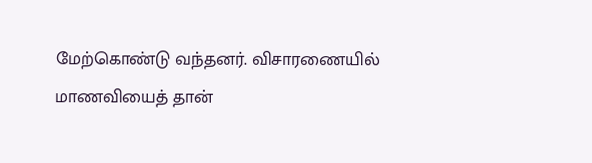மேற்கொண்டு வந்தனர். விசாரணையில் மாணவியைத் தான்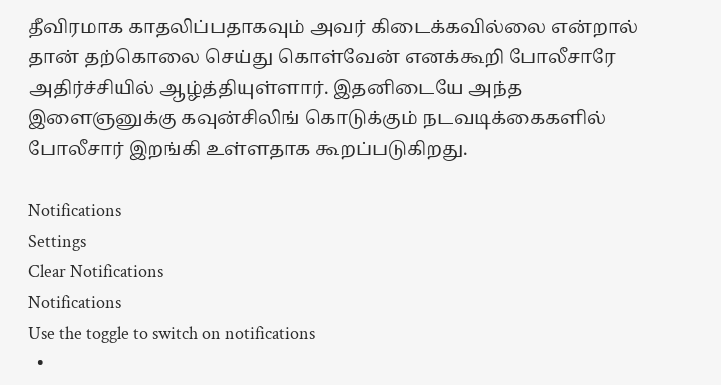தீவிரமாக காதலிப்பதாகவும் அவர் கிடைக்கவில்லை என்றால் தான் தற்கொலை செய்து கொள்வேன் எனக்கூறி போலீசாரே அதிர்ச்சியில் ஆழ்த்தியுள்ளார். இதனிடையே அந்த இளைஞனுக்கு கவுன்சிலிங் கொடுக்கும் நடவடிக்கைகளில் போலீசார் இறங்கி உள்ளதாக கூறப்படுகிறது.

Notifications
Settings
Clear Notifications
Notifications
Use the toggle to switch on notifications
  •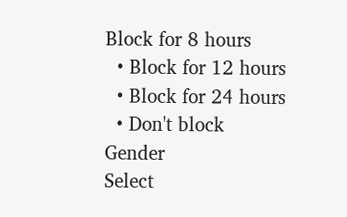Block for 8 hours
  • Block for 12 hours
  • Block for 24 hours
  • Don't block
Gender
Select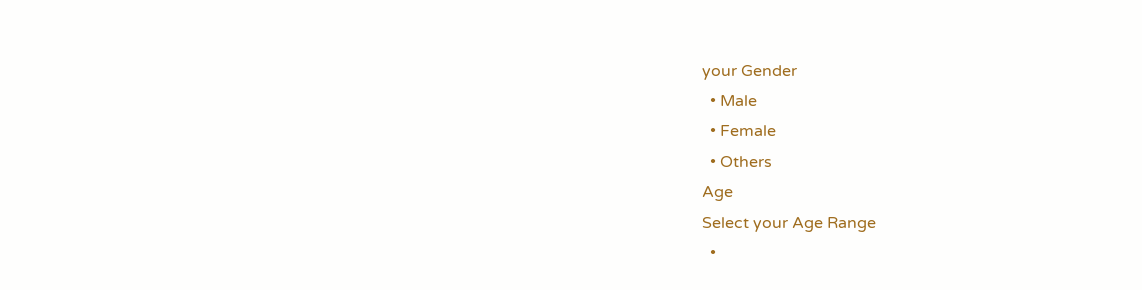your Gender
  • Male
  • Female
  • Others
Age
Select your Age Range
  •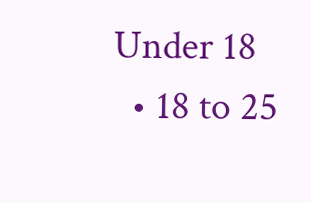Under 18
  • 18 to 25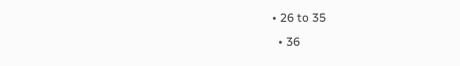• 26 to 35
  • 36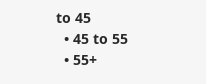to 45
  • 45 to 55
  • 55+